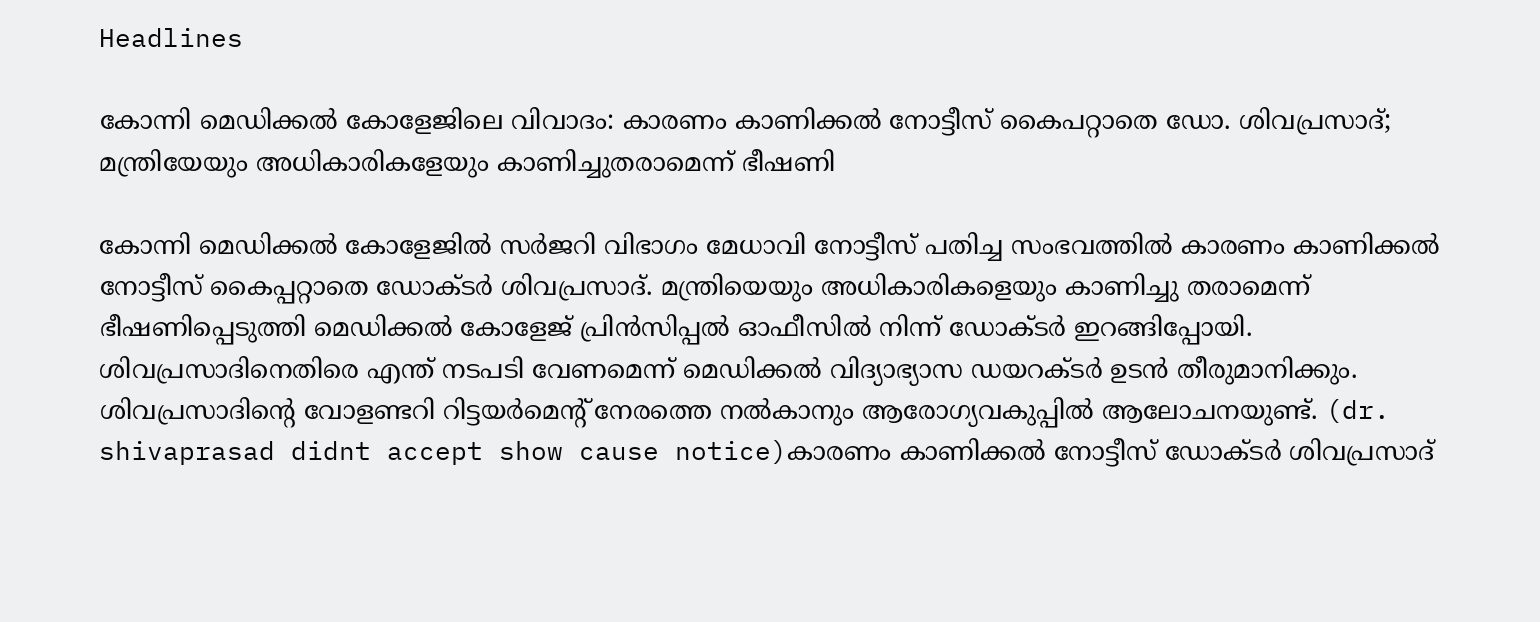Headlines

കോന്നി മെഡിക്കല്‍ കോളേജിലെ വിവാദം: കാരണം കാണിക്കല്‍ നോട്ടീസ് കൈപറ്റാതെ ഡോ. ശിവപ്രസാദ്; മന്ത്രിയേയും അധികാരികളേയും കാണിച്ചുതരാമെന്ന് ഭീഷണി

കോന്നി മെഡിക്കല്‍ കോളേജില്‍ സര്‍ജറി വിഭാഗം മേധാവി നോട്ടീസ് പതിച്ച സംഭവത്തില്‍ കാരണം കാണിക്കല്‍ നോട്ടീസ് കൈപ്പറ്റാതെ ഡോക്ടര്‍ ശിവപ്രസാദ്. മന്ത്രിയെയും അധികാരികളെയും കാണിച്ചു തരാമെന്ന് ഭീഷണിപ്പെടുത്തി മെഡിക്കല്‍ കോളേജ് പ്രിന്‍സിപ്പല്‍ ഓഫീസില്‍ നിന്ന് ഡോക്ടര്‍ ഇറങ്ങിപ്പോയി. ശിവപ്രസാദിനെതിരെ എന്ത് നടപടി വേണമെന്ന് മെഡിക്കല്‍ വിദ്യാഭ്യാസ ഡയറക്ടര്‍ ഉടന്‍ തീരുമാനിക്കും. ശിവപ്രസാദിന്റെ വോളണ്ടറി റിട്ടയര്‍മെന്റ് നേരത്തെ നല്‍കാനും ആരോഗ്യവകുപ്പില്‍ ആലോചനയുണ്ട്. (dr. shivaprasad didnt accept show cause notice)കാരണം കാണിക്കല്‍ നോട്ടീസ് ഡോക്ടര്‍ ശിവപ്രസാദ്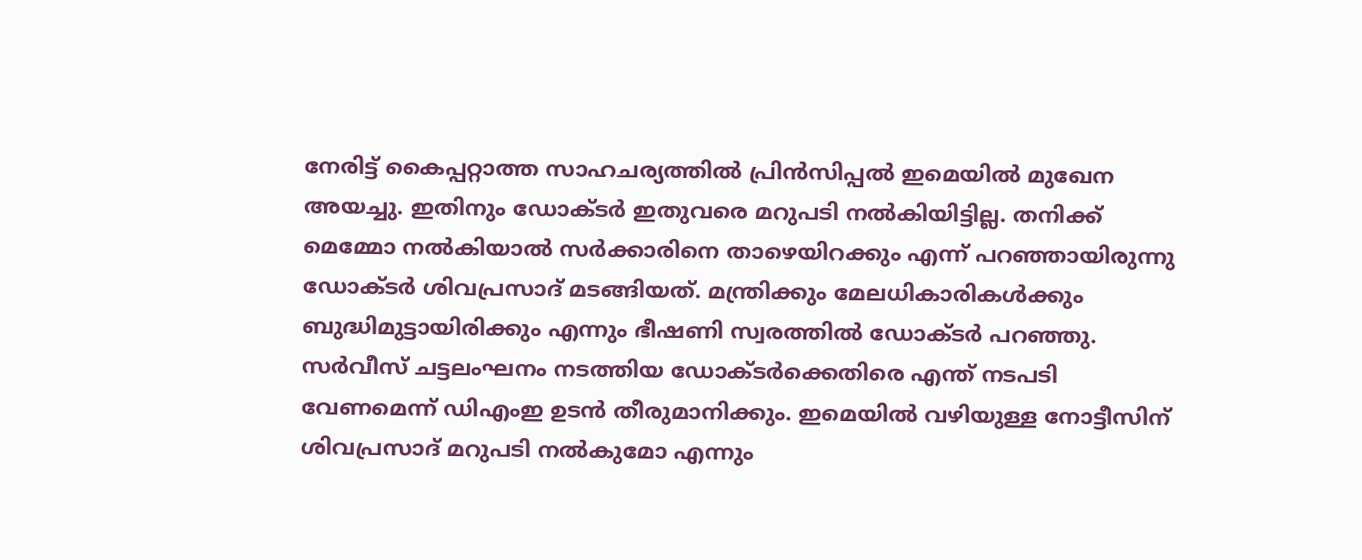നേരിട്ട് കൈപ്പറ്റാത്ത സാഹചര്യത്തില്‍ പ്രിന്‍സിപ്പല്‍ ഇമെയില്‍ മുഖേന അയച്ചു. ഇതിനും ഡോക്ടര്‍ ഇതുവരെ മറുപടി നല്‍കിയിട്ടില്ല. തനിക്ക് മെമ്മോ നല്‍കിയാല്‍ സര്‍ക്കാരിനെ താഴെയിറക്കും എന്ന് പറഞ്ഞായിരുന്നു ഡോക്ടര്‍ ശിവപ്രസാദ് മടങ്ങിയത്. മന്ത്രിക്കും മേലധികാരികള്‍ക്കും ബുദ്ധിമുട്ടായിരിക്കും എന്നും ഭീഷണി സ്വരത്തില്‍ ഡോക്ടര്‍ പറഞ്ഞു. സര്‍വീസ് ചട്ടലംഘനം നടത്തിയ ഡോക്ടര്‍ക്കെതിരെ എന്ത് നടപടി വേണമെന്ന് ഡിഎംഇ ഉടന്‍ തീരുമാനിക്കും. ഇമെയില്‍ വഴിയുള്ള നോട്ടീസിന് ശിവപ്രസാദ് മറുപടി നല്‍കുമോ എന്നും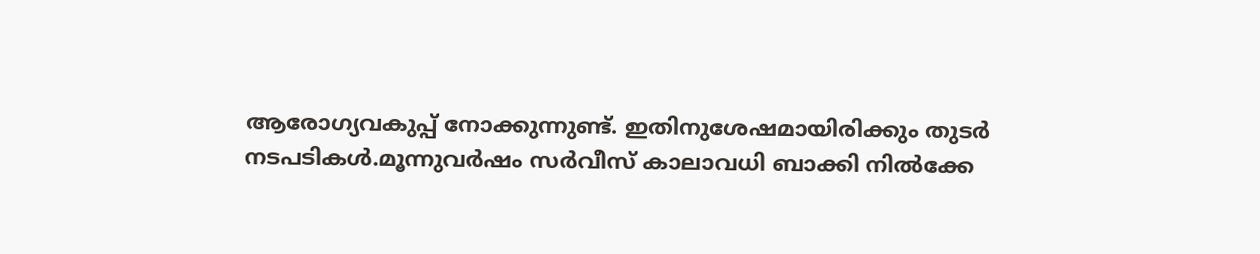ആരോഗ്യവകുപ്പ് നോക്കുന്നുണ്ട്. ഇതിനുശേഷമായിരിക്കും തുടര്‍ നടപടികള്‍.മൂന്നുവര്‍ഷം സര്‍വീസ് കാലാവധി ബാക്കി നില്‍ക്കേ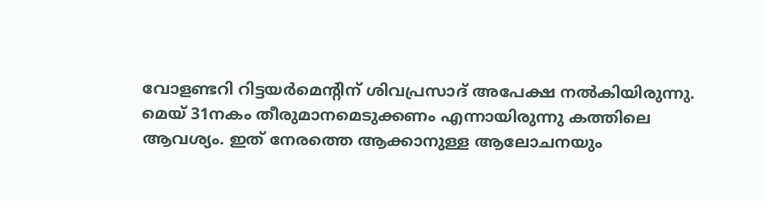വോളണ്ടറി റിട്ടയര്‍മെന്റിന് ശിവപ്രസാദ് അപേക്ഷ നല്‍കിയിരുന്നു. മെയ് 31നകം തീരുമാനമെടുക്കണം എന്നായിരുന്നു കത്തിലെ ആവശ്യം. ഇത് നേരത്തെ ആക്കാനുള്ള ആലോചനയും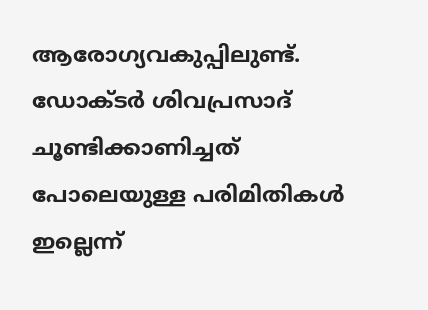ആരോഗ്യവകുപ്പിലുണ്ട്. ഡോക്ടര്‍ ശിവപ്രസാദ് ചൂണ്ടിക്കാണിച്ചത് പോലെയുള്ള പരിമിതികള്‍ ഇല്ലെന്ന്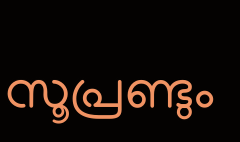സൂപ്രണ്ടും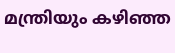മന്ത്രിയും കഴിഞ്ഞ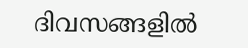ദിവസങ്ങളില്‍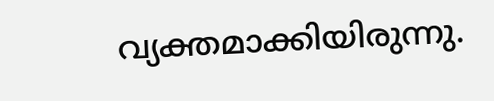വ്യക്തമാക്കിയിരുന്നു.